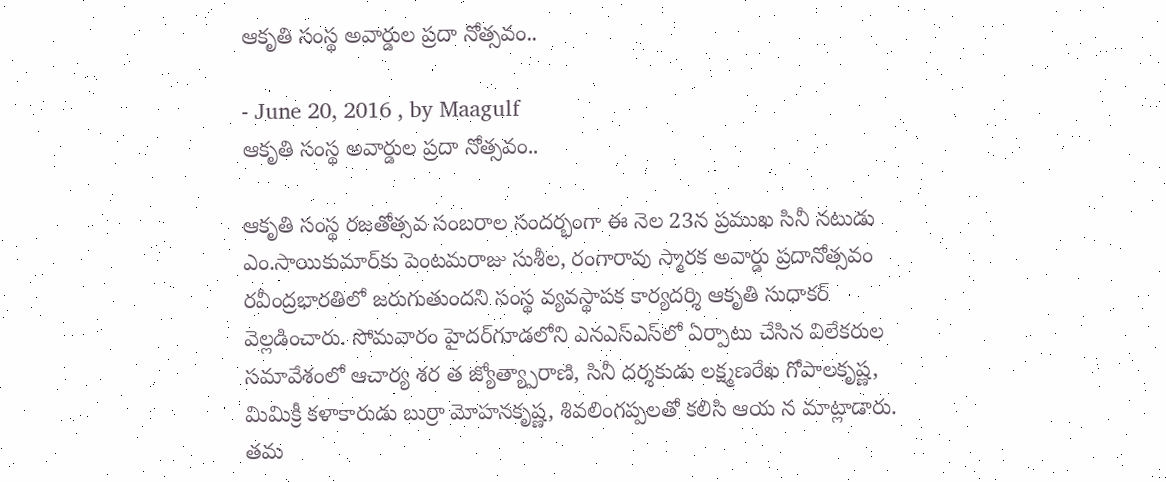ఆకృతి సంస్థ అవార్డుల ప్రదా నోత్సవం..

- June 20, 2016 , by Maagulf
ఆకృతి సంస్థ అవార్డుల ప్రదా నోత్సవం..

ఆకృతి సంస్థ రజతోత్సవ సంబరాల సందర్భంగా ఈ నెల 23న ప్రముఖ సినీ నటుడు ఎం.సాయికుమార్‌కు పెంటమరాజు సుశీల, రంగారావు స్మారక అవార్డు ప్రదానోత్సవం రవీంద్రభారతిలో జరుగుతుందని సంస్థ వ్యవస్థాపక కార్యదర్శి ఆకృతి సుధాకర్‌ వెల్లడించారు. సోమవారం హైదర్‌గూడలోని ఎనఎస్‌ఎస్‌లో ఏర్పాటు చేసిన విలేకరుల సమావేశంలో ఆచార్య శర త జ్యోత్య్పారాణి, సినీ దర్శకుడు లక్ష్మణరేఖ గోపాలకృష్ణ, మిమిక్రీ కళాకారుడు బుర్రా మోహనకృష్ణ, శివలింగప్పలతో కలిసి ఆయ న మాట్లాడారు. తమ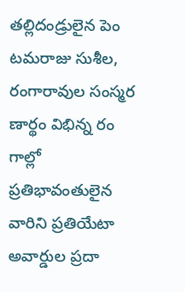తల్లిదండ్రులైన పెం టమరాజు సుశీల, రంగారావుల సంస్మర ణార్థం విభిన్న రం గాల్లో ప్రతిభావంతులైన వారిని ప్రతియేటా అవార్డుల ప్రదా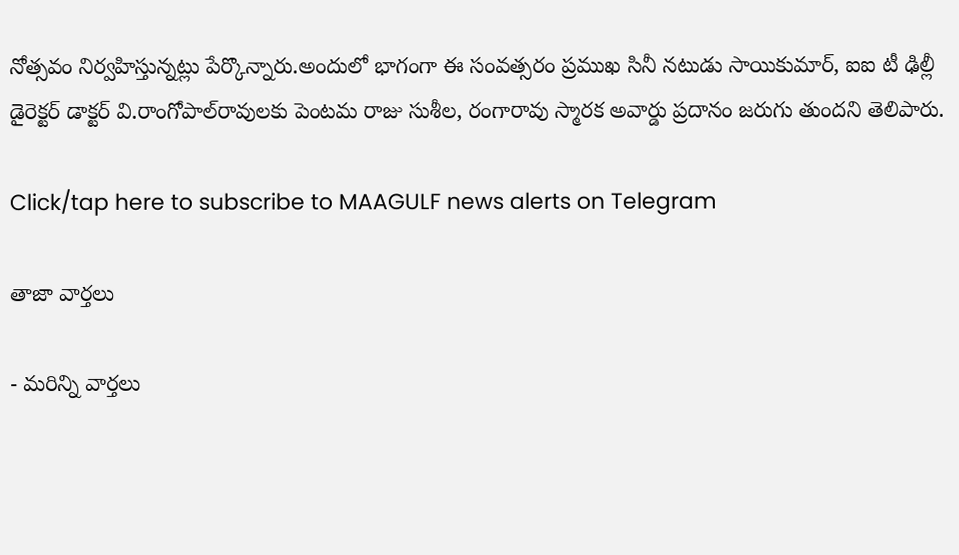నోత్సవం నిర్వహిస్తున్నట్లు పేర్కొన్నారు.అందులో భాగంగా ఈ సంవత్సరం ప్రముఖ సినీ నటుడు సాయికుమార్‌, ఐఐ టీ ఢిల్లీ డైరెక్టర్‌ డాక్టర్‌ వి.రాంగోపాల్‌రావులకు పెంటమ రాజు సుశీల, రంగారావు స్మారక అవార్డు ప్రదానం జరుగు తుందని తెలిపారు.

Click/tap here to subscribe to MAAGULF news alerts on Telegram

తాజా వార్తలు

- మరిన్ని వార్తలు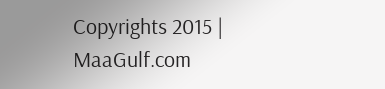Copyrights 2015 | MaaGulf.com